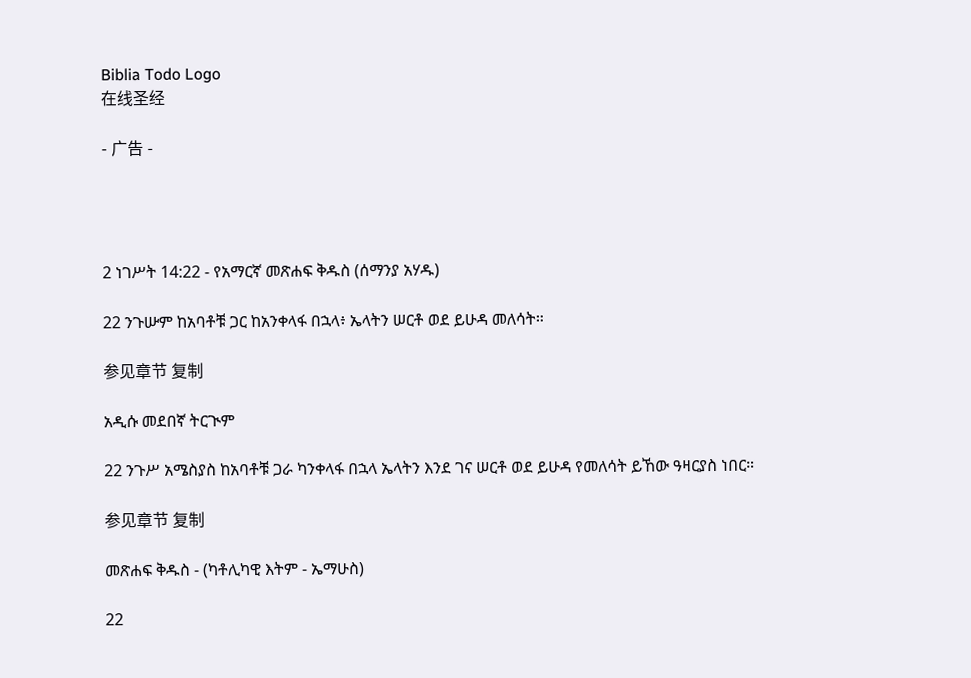Biblia Todo Logo
在线圣经

- 广告 -




2 ነገሥት 14:22 - የአማርኛ መጽሐፍ ቅዱስ (ሰማንያ አሃዱ)

22 ንጉሡም ከአባቶቹ ጋር ከአንቀላፋ በኋላ፥ ኤላትን ሠርቶ ወደ ይሁዳ መለሳት።

参见章节 复制

አዲሱ መደበኛ ትርጒም

22 ንጉሥ አሜስያስ ከአባቶቹ ጋራ ካንቀላፋ በኋላ ኤላትን እንደ ገና ሠርቶ ወደ ይሁዳ የመለሳት ይኸው ዓዛርያስ ነበር።

参见章节 复制

መጽሐፍ ቅዱስ - (ካቶሊካዊ እትም - ኤማሁስ)

22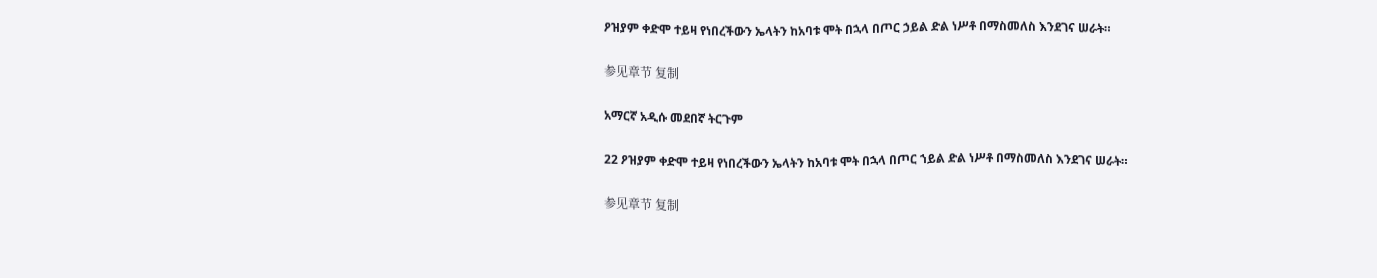ዖዝያም ቀድሞ ተይዛ የነበረችውን ኤላትን ከአባቱ ሞት በኋላ በጦር ኃይል ድል ነሥቶ በማስመለስ እንደገና ሠራት።

参见章节 复制

አማርኛ አዲሱ መደበኛ ትርጉም

22 ዖዝያም ቀድሞ ተይዛ የነበረችውን ኤላትን ከአባቱ ሞት በኋላ በጦር ኀይል ድል ነሥቶ በማስመለስ እንደገና ሠራት።

参见章节 复制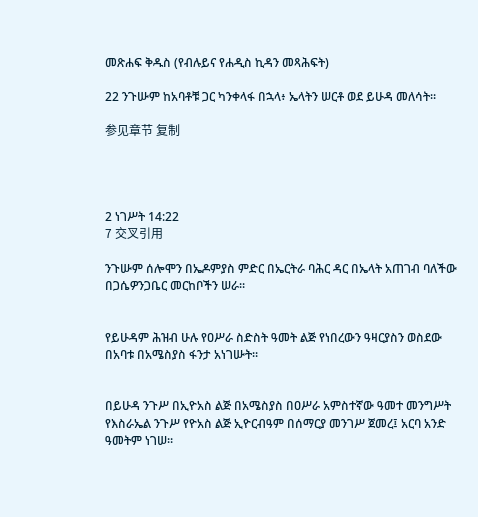መጽሐፍ ቅዱስ (የብሉይና የሐዲስ ኪዳን መጻሕፍት)

22 ንጉሡም ከአባቶቹ ጋር ካንቀላፋ በኋላ፥ ኤላትን ሠርቶ ወደ ይሁዳ መለሳት።

参见章节 复制




2 ነገሥት 14:22
7 交叉引用

ንጉሡም ሰሎሞን በኤዶምያስ ምድር በኤርትራ ባሕር ዳር በኤላት አጠገብ ባለችው በጋሴዎንጋቤር መርከቦችን ሠራ።


የይሁዳም ሕዝብ ሁሉ የዐሥራ ስድስት ዓመት ልጅ የነበረውን ዓዛርያስን ወስደው በአባቱ በአሜስያስ ፋንታ አነገሡት።


በይሁዳ ንጉሥ በኢዮአስ ልጅ በአሜስያስ በዐሥራ አምስተኛው ዓመተ መንግሥት የእስራኤል ንጉሥ የዮአስ ልጅ ኢዮርብዓም በሰማርያ መንገሥ ጀመረ፤ አርባ አንድ ዓመትም ነገሠ።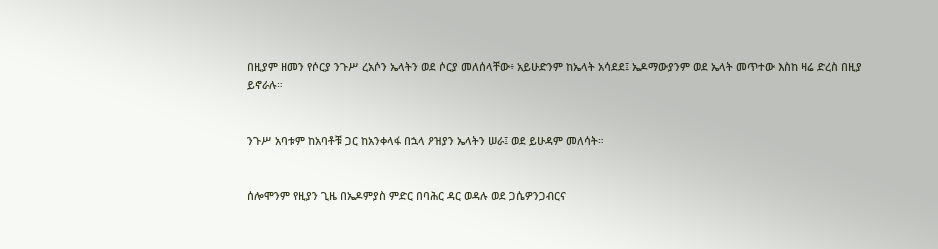በዚያም ዘመን የሶርያ ንጉሥ ረአሶን ኤላትን ወደ ሶርያ መለሰላቸው፥ አይሁድንም ከኤላት አሳደደ፤ ኤዶማውያንም ወደ ኤላት መጥተው እስከ ዛሬ ድረስ በዚያ ይኖራሉ።


ንጉሥ አባቱም ከአባቶቹ ጋር ከአንቀላፋ በኋላ ዖዝያን ኤላትን ሠራ፤ ወደ ይሁዳም መለሳት።


ሰሎሞንም የዚያን ጊዜ በኤዶምያስ ምድር በባሕር ዳር ወዳሉ ወደ ጋሴዎንጋብርና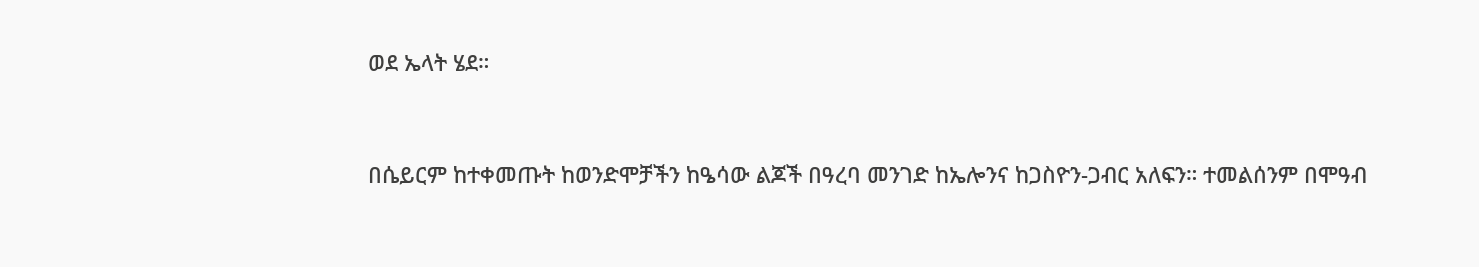ወደ ኤላት ሄደ።


በሴይርም ከተቀመጡት ከወንድሞቻችን ከዔሳው ልጆች በዓረባ መንገድ ከኤሎንና ከጋስዮን-ጋብር አለፍን። ተመልሰንም በሞዓብ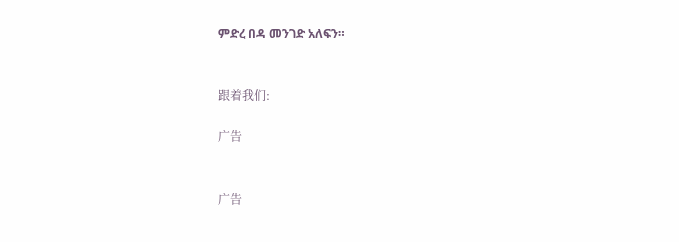ምድረ በዳ መንገድ አለፍን።


跟着我们:

广告


广告